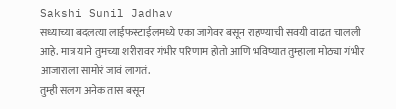Sakshi Sunil Jadhav
सध्याच्या बदलत्या लाईफस्टाईलमध्ये एका जागेवर बसून राहण्याची सवयी वाढत चालली आहे. मात्र याने तुमच्या शरीरावर गंभीर परिणाम होतो आणि भविष्यात तुम्हाला मोठ्या गंभीर आजाराला सामोरं जावं लागतं.
तुम्ही सलग अनेक तास बसून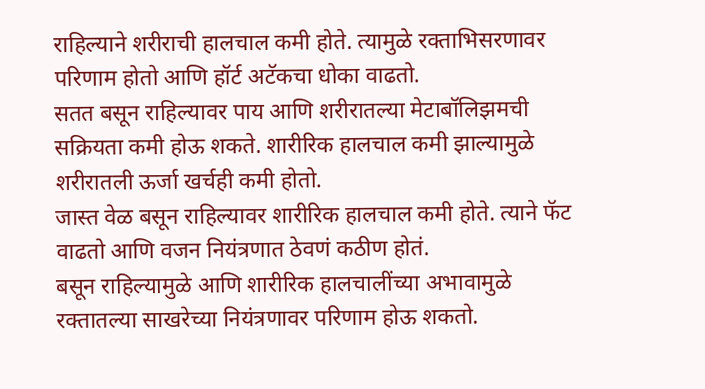राहिल्याने शरीराची हालचाल कमी होते. त्यामुळे रक्ताभिसरणावर परिणाम होतो आणि हॉर्ट अटॅकचा धोका वाढतो.
सतत बसून राहिल्यावर पाय आणि शरीरातल्या मेटाबॉलिझमची सक्रियता कमी होऊ शकते. शारीरिक हालचाल कमी झाल्यामुळे शरीरातली ऊर्जा खर्चही कमी होतो.
जास्त वेळ बसून राहिल्यावर शारीरिक हालचाल कमी होते. त्याने फॅट वाढतो आणि वजन नियंत्रणात ठेवणं कठीण होतं.
बसून राहिल्यामुळे आणि शारीरिक हालचालींच्या अभावामुळे रक्तातल्या साखरेच्या नियंत्रणावर परिणाम होऊ शकतो.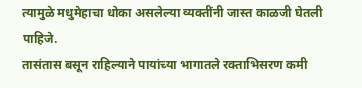त्यामुळे मधुमेहाचा धोका असलेल्या व्यक्तींनी जास्त काळजी घेतली पाहिजे.
तासंतास बसून राहिल्याने पायांच्या भागातले रक्ताभिसरण कमी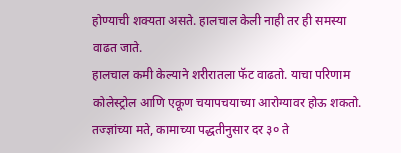होण्याची शक्यता असते. हालचाल केली नाही तर ही समस्या वाढत जाते.
हालचाल कमी केल्याने शरीरातला फॅट वाढतो. याचा परिणाम कोलेस्ट्रोल आणि एकूण चयापचयाच्या आरोग्यावर होऊ शकतो.
तज्ज्ञांच्या मते, कामाच्या पद्धतीनुसार दर ३० ते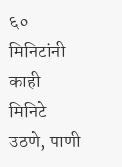६० मिनिटांनी काही मिनिटे उठणे, पाणी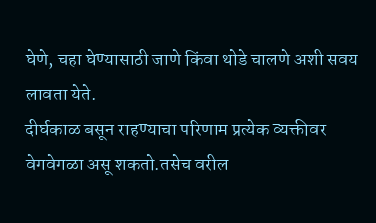घेणे, चहा घेण्यासाठी जाणे किंवा थोडे चालणे अशी सवय लावता येते.
दीर्घकाळ बसून राहण्याचा परिणाम प्रत्येक व्यक्तीवर वेगवेगळा असू शकतो.तसेच वरील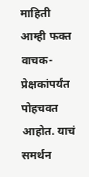माहिती आम्ही फक्त वाचक-प्रेक्षकांपर्यंत पोहचवत आहोत. याचं समर्थन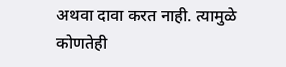अथवा दावा करत नाही. त्यामुळे कोणतेही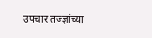उपचार तज्ज्ञांच्या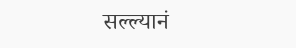सल्ल्यानं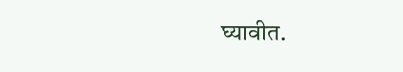घ्यावीत.